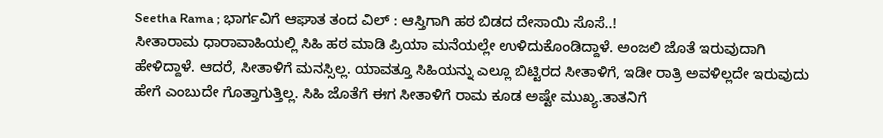Seetha Rama ; ಭಾರ್ಗವಿಗೆ ಆಘಾತ ತಂದ ವಿಲ್ : ಆಸ್ತಿಗಾಗಿ ಹಠ ಬಿಡದ ದೇಸಾಯಿ ಸೊಸೆ..!
ಸೀತಾರಾಮ ಧಾರಾವಾಹಿಯಲ್ಲಿ ಸಿಹಿ ಹಠ ಮಾಡಿ ಪ್ರಿಯಾ ಮನೆಯಲ್ಲೇ ಉಳಿದುಕೊಂಡಿದ್ದಾಳೆ. ಅಂಜಲಿ ಜೊತೆ ಇರುವುದಾಗಿ ಹೇಳಿದ್ದಾಳೆ. ಆದರೆ, ಸೀತಾಳಿಗೆ ಮನಸ್ಸಿಲ್ಲ. ಯಾವತ್ತೂ ಸಿಹಿಯನ್ನು ಎಲ್ಲೂ ಬಿಟ್ಟಿರದ ಸೀತಾಳಿಗೆ, ಇಡೀ ರಾತ್ರಿ ಅವಳಿಲ್ಲದೇ ಇರುವುದು ಹೇಗೆ ಎಂಬುದೇ ಗೊತ್ತಾಗುತ್ತಿಲ್ಲ. ಸಿಹಿ ಜೊತೆಗೆ ಈಗ ಸೀತಾಳಿಗೆ ರಾಮ ಕೂಡ ಅಷ್ಟೇ ಮುಖ್ಯ.ತಾತನಿಗೆ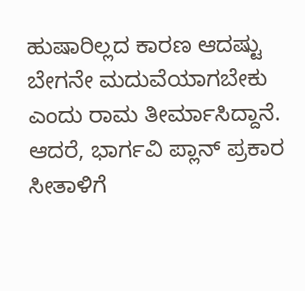ಹುಷಾರಿಲ್ಲದ ಕಾರಣ ಆದಷ್ಟು ಬೇಗನೇ ಮದುವೆಯಾಗಬೇಕು ಎಂದು ರಾಮ ತೀರ್ಮಾಸಿದ್ದಾನೆ. ಆದರೆ, ಭಾರ್ಗವಿ ಪ್ಲಾನ್ ಪ್ರಕಾರ ಸೀತಾಳಿಗೆ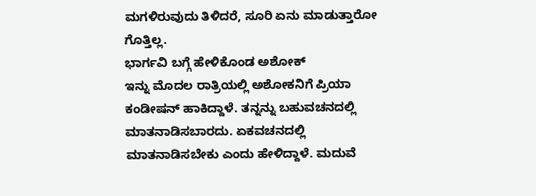ಮಗಳಿರುವುದು ತಿಳಿದರೆ, ಸೂರಿ ಏನು ಮಾಡುತ್ತಾರೋ ಗೊತ್ತಿಲ್ಲ.
ಭಾರ್ಗವಿ ಬಗ್ಗೆ ಹೇಳಿಕೊಂಡ ಅಶೋಕ್
ಇನ್ನು ಮೊದಲ ರಾತ್ರಿಯಲ್ಲಿ ಅಶೋಕನಿಗೆ ಪ್ರಿಯಾ ಕಂಡೀಷನ್ ಹಾಕಿದ್ದಾಳೆ. ತನ್ನನ್ನು ಬಹುವಚನದಲ್ಲಿ ಮಾತನಾಡಿಸಬಾರದು. ಏಕವಚನದಲ್ಲಿ ಮಾತನಾಡಿಸಬೇಕು ಎಂದು ಹೇಳಿದ್ದಾಳೆ. ಮದುವೆ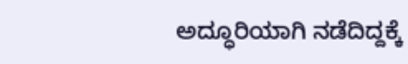ಅದ್ಧೂರಿಯಾಗಿ ನಡೆದಿದ್ದಕ್ಕೆ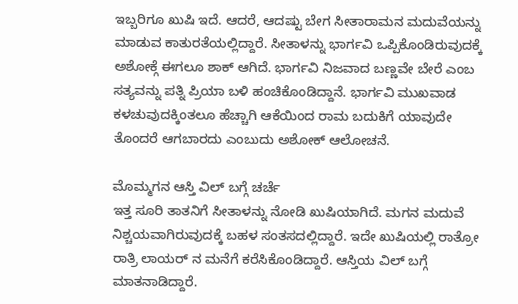ಇಬ್ಬರಿಗೂ ಖುಷಿ ಇದೆ. ಆದರೆ, ಆದಷ್ಟು ಬೇಗ ಸೀತಾರಾಮನ ಮದುವೆಯನ್ನು ಮಾಡುವ ಕಾತುರತೆಯಲ್ಲಿದ್ದಾರೆ. ಸೀತಾಳನ್ನು ಭಾರ್ಗವಿ ಒಪ್ಪಿಕೊಂಡಿರುವುದಕ್ಕೆ ಅಶೋಕ್ಗೆ ಈಗಲೂ ಶಾಕ್ ಆಗಿದೆ. ಭಾರ್ಗವಿ ನಿಜವಾದ ಬಣ್ಣವೇ ಬೇರೆ ಎಂಬ ಸತ್ಯವನ್ನು ಪತ್ನಿ ಪ್ರಿಯಾ ಬಳಿ ಹಂಚಿಕೊಂಡಿದ್ದಾನೆ. ಭಾರ್ಗವಿ ಮುಖವಾಡ ಕಳಚುವುದಕ್ಕಿಂತಲೂ ಹೆಚ್ಚಾಗಿ ಆಕೆಯಿಂದ ರಾಮ ಬದುಕಿಗೆ ಯಾವುದೇ ತೊಂದರೆ ಆಗಬಾರದು ಎಂಬುದು ಅಶೋಕ್ ಆಲೋಚನೆ.

ಮೊಮ್ಮಗನ ಆಸ್ತಿ ವಿಲ್ ಬಗ್ಗೆ ಚರ್ಚೆ
ಇತ್ತ ಸೂರಿ ತಾತನಿಗೆ ಸೀತಾಳನ್ನು ನೋಡಿ ಖುಷಿಯಾಗಿದೆ. ಮಗನ ಮದುವೆ ನಿಶ್ಚಯವಾಗಿರುವುದಕ್ಕೆ ಬಹಳ ಸಂತಸದಲ್ಲಿದ್ದಾರೆ. ಇದೇ ಖುಷಿಯಲ್ಲಿ ರಾತ್ರೋ ರಾತ್ರಿ ಲಾಯರ್ ನ ಮನೆಗೆ ಕರೆಸಿಕೊಂಡಿದ್ದಾರೆ. ಆಸ್ತಿಯ ವಿಲ್ ಬಗ್ಗೆ ಮಾತನಾಡಿದ್ದಾರೆ.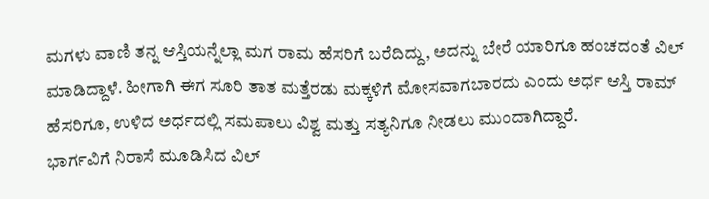ಮಗಳು ವಾಣಿ ತನ್ನ ಆಸ್ತಿಯನ್ನೆಲ್ಲಾ ಮಗ ರಾಮ ಹೆಸರಿಗೆ ಬರೆದಿದ್ದು, ಅದನ್ನು ಬೇರೆ ಯಾರಿಗೂ ಹಂಚದಂತೆ ವಿಲ್ ಮಾಡಿದ್ದಾಳೆ. ಹೀಗಾಗಿ ಈಗ ಸೂರಿ ತಾತ ಮತ್ತೆರಡು ಮಕ್ಕಳಿಗೆ ಮೋಸವಾಗಬಾರದು ಎಂದು ಅರ್ಧ ಆಸ್ತಿ ರಾಮ್ ಹೆಸರಿಗೂ, ಉಳಿದ ಅರ್ಧದಲ್ಲಿ ಸಮಪಾಲು ವಿಶ್ವ ಮತ್ತು ಸತ್ಯನಿಗೂ ನೀಡಲು ಮುಂದಾಗಿದ್ದಾರೆ.
ಭಾರ್ಗವಿಗೆ ನಿರಾಸೆ ಮೂಡಿಸಿದ ವಿಲ್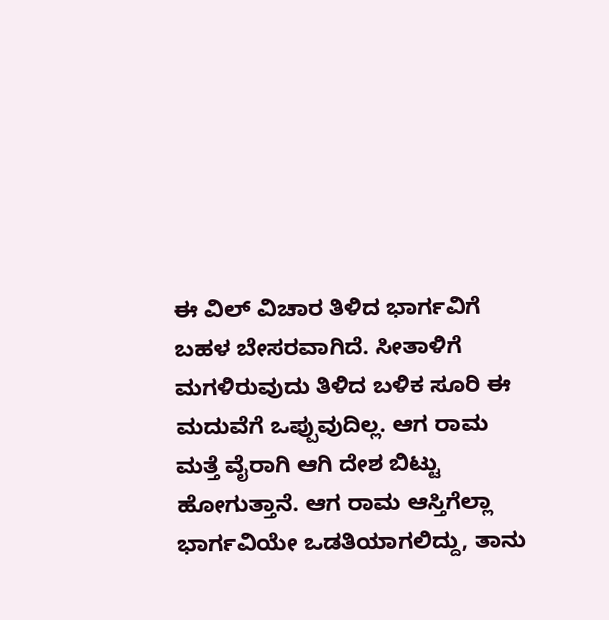ಈ ವಿಲ್ ವಿಚಾರ ತಿಳಿದ ಭಾರ್ಗವಿಗೆ ಬಹಳ ಬೇಸರವಾಗಿದೆ. ಸೀತಾಳಿಗೆ ಮಗಳಿರುವುದು ತಿಳಿದ ಬಳಿಕ ಸೂರಿ ಈ ಮದುವೆಗೆ ಒಪ್ಪುವುದಿಲ್ಲ. ಆಗ ರಾಮ ಮತ್ತೆ ವೈರಾಗಿ ಆಗಿ ದೇಶ ಬಿಟ್ಟು ಹೋಗುತ್ತಾನೆ. ಆಗ ರಾಮ ಆಸ್ತಿಗೆಲ್ಲಾ ಭಾರ್ಗವಿಯೇ ಒಡತಿಯಾಗಲಿದ್ದು, ತಾನು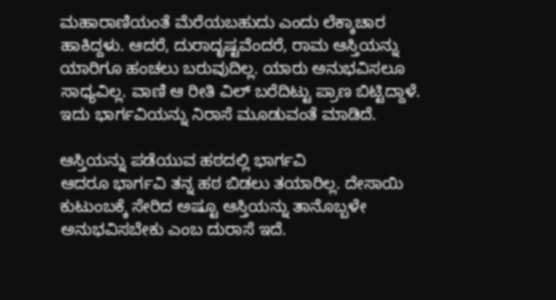ಮಹಾರಾಣಿಯಂತೆ ಮೆರೆಯಬಹುದು ಎಂದು ಲೆಕ್ಕಾಚಾರ ಹಾಕಿದ್ದಳು. ಆದರೆ, ದುರಾದೃಷ್ಟವೆಂದರೆ, ರಾಮ ಆಸ್ತಿಯನ್ನು ಯಾರಿಗೂ ಹಂಚಲು ಬರುವುದಿಲ್ಲ. ಯಾರು ಅನುಭವಿಸಲೂ ಸಾಧ್ಯವಿಲ್ಲ. ವಾಣಿ ಆ ರೀತಿ ವಿಲ್ ಬರೆದಿಟ್ಟು ಪ್ರಾಣ ಬಿಟ್ಟಿದ್ದಾಳೆ. ಇದು ಭಾರ್ಗವಿಯನ್ನು ನಿರಾಸೆ ಮೂಡುವಂತೆ ಮಾಡಿದೆ.

ಆಸ್ತಿಯನ್ನು ಪಡೆಯುವ ಹಠದಲ್ಲಿ ಭಾರ್ಗವಿ
ಆದರೂ ಭಾರ್ಗವಿ ತನ್ನ ಹಠ ಬಿಡಲು ತಯಾರಿಲ್ಲ. ದೇಸಾಯಿ ಕುಟುಂಬಕ್ಕೆ ಸೇರಿದ ಅಷ್ಟೂ ಆಸ್ತಿಯನ್ನು ತಾನೊಬ್ಬಳೇ ಅನುಭವಿಸಬೇಕು ಎಂಬ ದುರಾಸೆ ಇದೆ.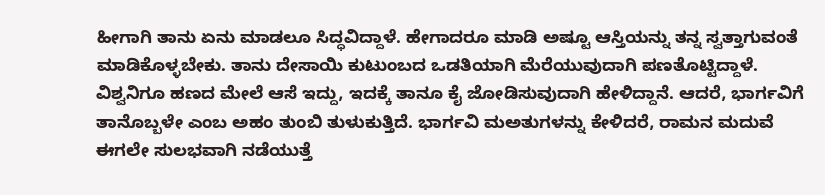ಹೀಗಾಗಿ ತಾನು ಏನು ಮಾಡಲೂ ಸಿದ್ಧವಿದ್ದಾಳೆ. ಹೇಗಾದರೂ ಮಾಡಿ ಅಷ್ಟೂ ಆಸ್ತಿಯನ್ನು ತನ್ನ ಸ್ವತ್ತಾಗುವಂತೆ ಮಾಡಿಕೊಳ್ಳಬೇಕು. ತಾನು ದೇಸಾಯಿ ಕುಟುಂಬದ ಒಡತಿಯಾಗಿ ಮೆರೆಯುವುದಾಗಿ ಪಣತೊಟ್ಟಿದ್ದಾಳೆ. ವಿಶ್ವನಿಗೂ ಹಣದ ಮೇಲೆ ಆಸೆ ಇದ್ದು, ಇದಕ್ಕೆ ತಾನೂ ಕೈ ಜೋಡಿಸುವುದಾಗಿ ಹೇಳಿದ್ದಾನೆ. ಆದರೆ, ಭಾರ್ಗವಿಗೆ ತಾನೊಬ್ಬಳೇ ಎಂಬ ಅಹಂ ತುಂಬಿ ತುಳುಕುತ್ತಿದೆ. ಭಾರ್ಗವಿ ಮಅತುಗಳನ್ನು ಕೇಳಿದರೆ, ರಾಮನ ಮದುವೆ ಈಗಲೇ ಸುಲಭವಾಗಿ ನಡೆಯುತ್ತೆ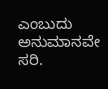ಎಂಬುದು ಅನುಮಾನವೇ ಸರಿ.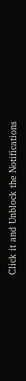Click it and Unblock the Notifications